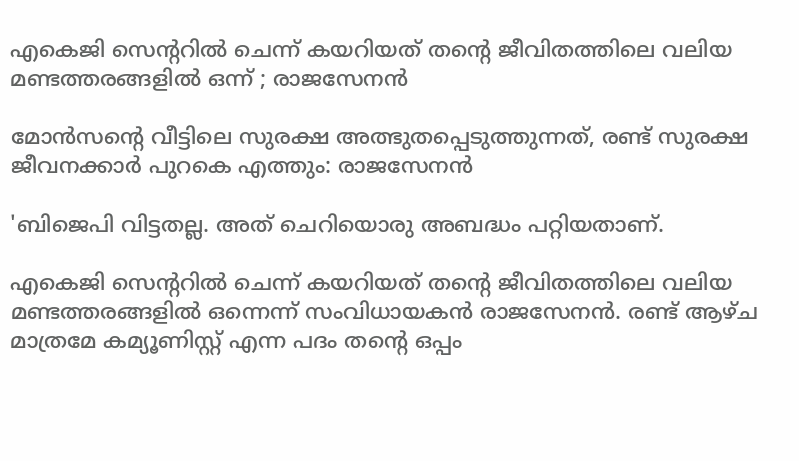എകെജി സെന്ററില്‍ ചെന്ന് കയറിയത് തന്റെ ജീവിതത്തിലെ വലിയ മണ്ടത്തരങ്ങളില്‍ ഒന്ന് ; രാജസേനന്‍

മോന്‍സന്റെ വീട്ടിലെ സുരക്ഷ അത്ഭുതപ്പെടുത്തുന്നത്, രണ്ട് സുരക്ഷ ജീവനക്കാര്‍ പുറകെ എത്തും: രാജസേനന്‍

'ബിജെപി വിട്ടതല്ല. അത് ചെറിയൊരു അബദ്ധം പറ്റിയതാണ്.

എകെജി സെന്ററില്‍ ചെന്ന് കയറിയത് തന്റെ ജീവിതത്തിലെ വലിയ മണ്ടത്തരങ്ങളില്‍ ഒന്നെന്ന് സംവിധായകന്‍ രാജസേനന്‍. രണ്ട് ആഴ്ച മാത്രമേ കമ്യൂണിസ്റ്റ് എന്ന പദം തന്റെ ഒപ്പം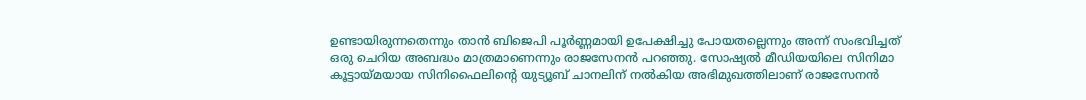ഉണ്ടായിരുന്നതെന്നും താന്‍ ബിജെപി പൂര്‍ണ്ണമായി ഉപേക്ഷിച്ചു പോയതല്ലെന്നും അന്ന് സംഭവിച്ചത് ഒരു ചെറിയ അബദ്ധം മാത്രമാണെന്നും രാജസേനന്‍ പറഞ്ഞു. സോഷ്യല്‍ മീഡിയയിലെ സിനിമാ കൂട്ടായ്മയായ സിനിഫൈലിന്റെ യുട്യൂബ് ചാനലിന് നല്‍കിയ അഭിമുഖത്തിലാണ് രാജസേനന്‍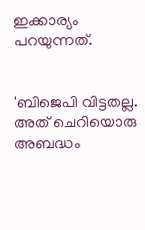ഇക്കാര്യം പറയുന്നത്.


'ബിജെപി വിട്ടതല്ല. അത് ചെറിയൊരു അബദ്ധം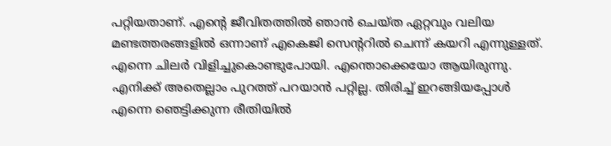പറ്റിയതാണ്. എന്റെ ജീവിതത്തില്‍ ഞാന്‍ ചെയ്ത ഏറ്റവും വലിയ മണ്ടത്തരങ്ങളില്‍ ഒന്നാണ് എകെജി സെന്ററില്‍ ചെന്ന് കയറി എന്നുള്ളത്. എന്നെ ചിലര്‍ വിളിച്ചുകൊണ്ടുപോയി. എന്തൊക്കെയോ ആയിരുന്നു. എനിക്ക് അതെല്ലാം പുറത്ത് പറയാന്‍ പറ്റില്ല. തിരിച്ച് ഇറങ്ങിയപ്പോള്‍ എന്നെ ഞെട്ടിക്കുന്ന രീതിയില്‍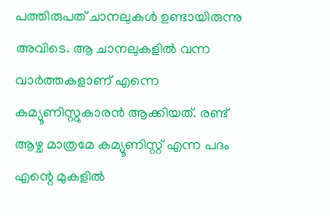പത്തിരുപത് ചാനലുകള്‍ ഉണ്ടായിരുന്നു അവിടെ. ആ ചാനലുകളില്‍ വന്ന വാര്‍ത്തകളാണ് എന്നെ കമ്യൂണിസ്റ്റുകാരന്‍ ആക്കിയത്. രണ്ട് ആഴ്ച മാത്രമേ കമ്യൂണിസ്റ്റ് എന്ന പദം എന്റെ മുകളില്‍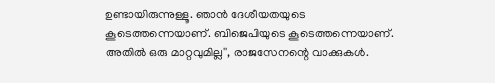ഉണ്ടായിരുന്നുള്ളൂ. ഞാന്‍ ദേശീയതയുടെ കൂടെത്തന്നെയാണ്. ബിജെപിയുടെ കൂടെത്തന്നെയാണ്. അതില്‍ ഒരു മാറ്റവുമില്ല'', രാജസേനന്റെ വാക്കുകള്‍.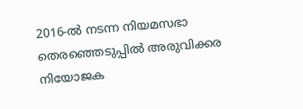2016-ല്‍ നടന്ന നിയമസഭാ തെരഞ്ഞെടുപ്പില്‍ അരുവിക്കര നിയോജക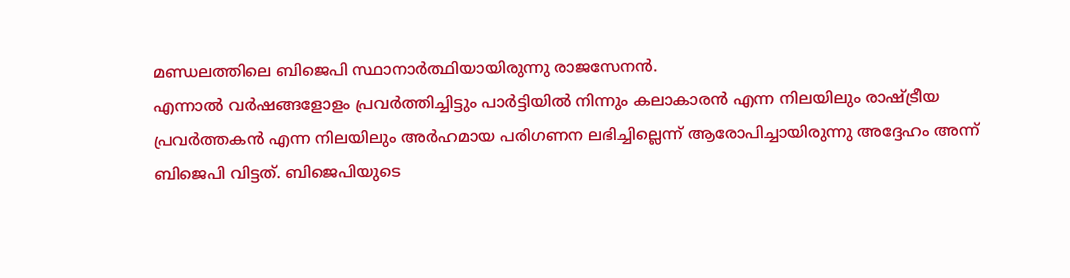മണ്ഡലത്തിലെ ബിജെപി സ്ഥാനാര്‍ത്ഥിയായിരുന്നു രാജസേനന്‍.
എന്നാല്‍ വര്‍ഷങ്ങളോളം പ്രവര്‍ത്തിച്ചിട്ടും പാര്‍ട്ടിയില്‍ നിന്നും കലാകാരന്‍ എന്ന നിലയിലും രാഷ്ട്രീയ പ്രവര്‍ത്തകന്‍ എന്ന നിലയിലും അര്‍ഹമായ പരിഗണന ലഭിച്ചില്ലെന്ന് ആരോപിച്ചായിരുന്നു അദ്ദേഹം അന്ന് ബിജെപി വിട്ടത്. ബിജെപിയുടെ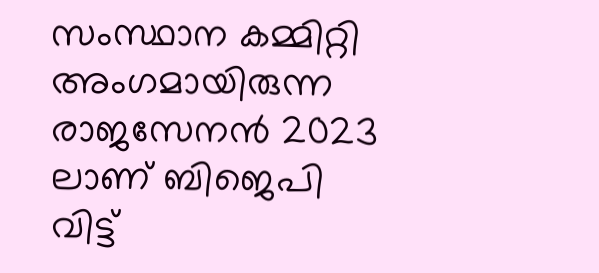സംസ്ഥാന കമ്മിറ്റി അംഗമായിരുന്ന രാജസേനന്‍ 2023 ലാണ് ബിജെപി വിട്ട്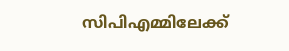സിപിഎമ്മിലേക്ക്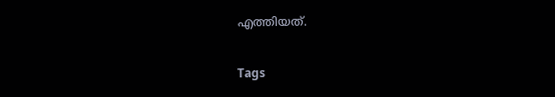എത്തിയത്.

Tags